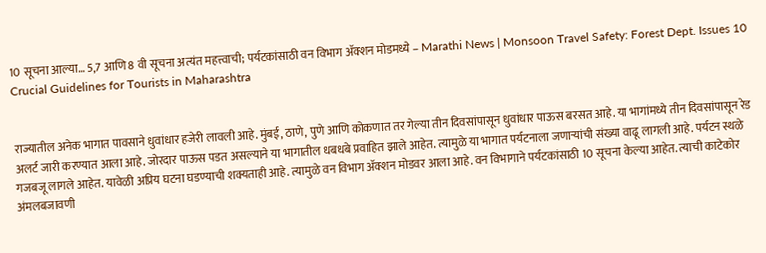10 सूचना आल्या… 5,7 आणि 8 वी सूचना अत्यंत महत्त्वाची; पर्यटकांसाठी वन विभाग अ‍ॅक्शन मोडमध्ये – Marathi News | Monsoon Travel Safety: Forest Dept. Issues 10 Crucial Guidelines for Tourists in Maharashtra


राज्यातील अनेक भागात पावसाने धुवांधार हजेरी लावली आहे. मुंबई, ठाणे, पुणे आणि कोकणात तर गेल्या तीन दिवसांपासून धुवांधार पाऊस बरसत आहे. या भागांमध्ये तीन दिवसांपासून रेड अलर्ट जारी करण्यात आला आहे. जोरदार पाऊस पडत असल्याने या भागातील धबधबे प्रवाहित झाले आहेत. त्यामुळे या भागात पर्यटनाला जणाऱ्यांची संख्या वाढू लागली आहे. पर्यटन स्थळे गजबजू लागले आहेत. यावेळी अप्रिय घटना घडण्याची शक्यताही आहे. त्यामुळे वन विभाग अ‍ॅक्शन मोडवर आला आहे. वन विभागाने पर्यटकांसाठी 10 सूचना केल्या आहेत. त्याची काटेकोर अंमलबजावणी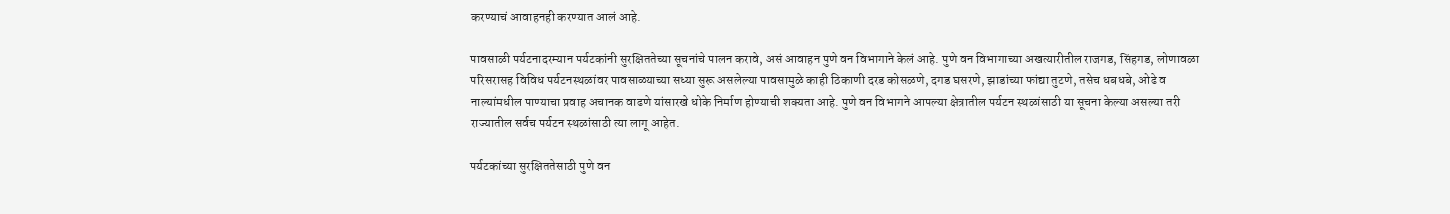करण्याचं आवाहनही करण्यात आलं आहे.

पावसाळी पर्यटनादरम्यान पर्यटकांनी सुरक्षिततेच्या सूचनांचे पालन करावे, असं आवाहन पुणे वन विभागाने केलं आहे. पुणे वन विभागाच्या अखत्यारीतील राजगड, सिंहगड, लोणावळा परिसरासह विविध पर्यटनस्थळांवर पावसाळ्याच्या सध्या सुरू असलेल्या पावसामुळे काही ठिकाणी दरड कोसळणे, दगड घसरणे, झाडांच्या फांद्या तुटणे, तसेच धबधबे, ओढे व नाल्यांमधील पाण्याचा प्रवाह अचानक वाढणे यांसारखे धोके निर्माण होण्याची शक्यता आहे. पुणे वन विभागने आपल्या क्षेत्रातील पर्यटन स्थळांसाठी या सूचना केल्या असल्या तरी राज्यातील सर्वच पर्यटन स्थळांसाठी त्या लागू आहेत.

पर्यटकांच्या सुरक्षिततेसाठी पुणे वन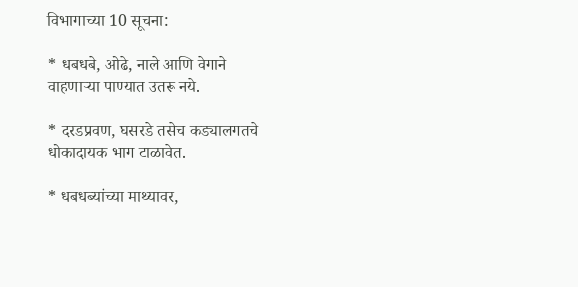विभागाच्या 10 सूचना:

* धबधबे, ओढे, नाले आणि वेगाने वाहणाऱ्या पाण्यात उतरू नये.

* दरडप्रवण, घसरडे तसेच कड्यालगतचे धोकादायक भाग टाळावेत.

* धबधब्यांच्या माथ्यावर,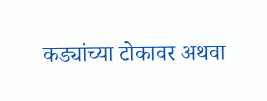कड्यांच्या टोकावर अथवा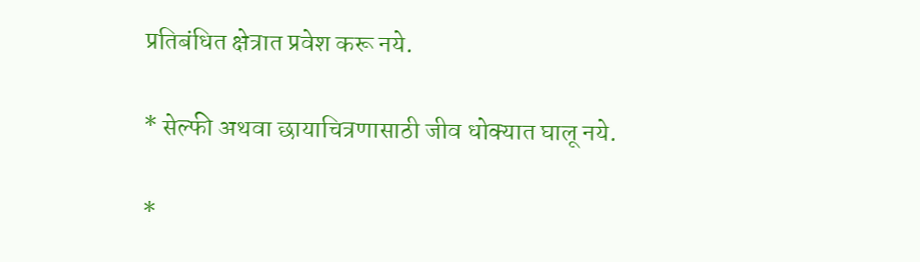प्रतिबंधित क्षेत्रात प्रवेश करू नये.

* सेल्फी अथवा छायाचित्रणासाठी जीव धोक्यात घालू नये.

*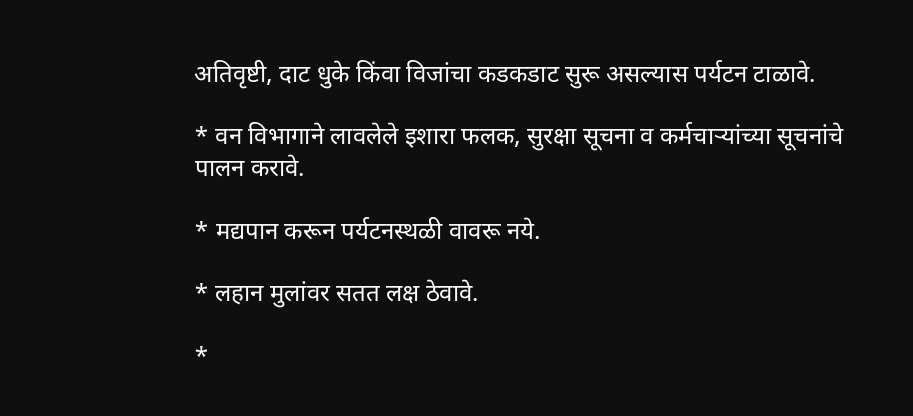अतिवृष्टी, दाट धुके किंवा विजांचा कडकडाट सुरू असल्यास पर्यटन टाळावे.

* वन विभागाने लावलेले इशारा फलक, सुरक्षा सूचना व कर्मचाऱ्यांच्या सूचनांचे पालन करावे.

* मद्यपान करून पर्यटनस्थळी वावरू नये.

* लहान मुलांवर सतत लक्ष ठेवावे.

*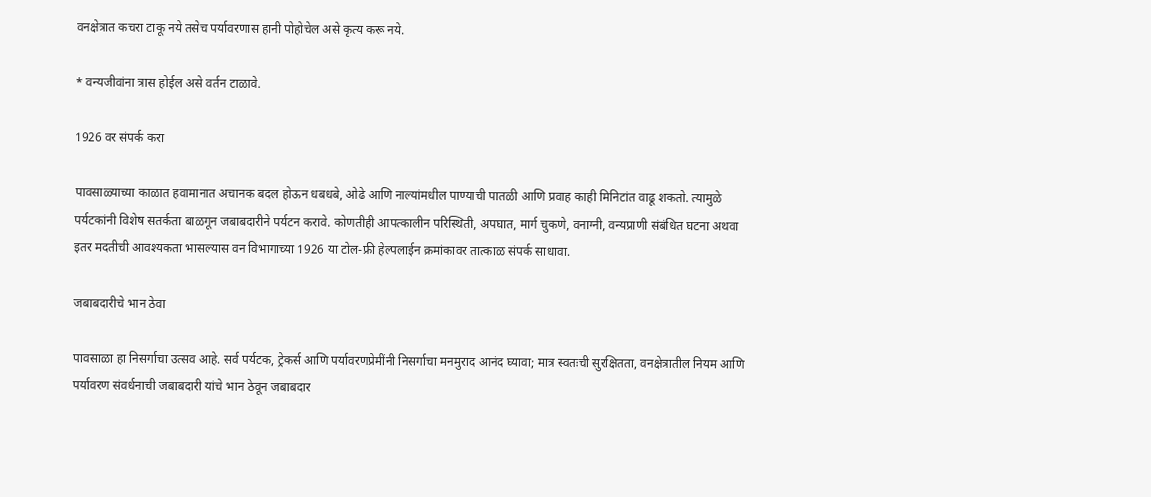वनक्षेत्रात कचरा टाकू नये तसेच पर्यावरणास हानी पोहोचेल असे कृत्य करू नये.

* वन्यजीवांना त्रास होईल असे वर्तन टाळावे.

1926 वर संपर्क करा

पावसाळ्याच्या काळात हवामानात अचानक बदल होऊन धबधबे, ओढे आणि नाल्यांमधील पाण्याची पातळी आणि प्रवाह काही मिनिटांत वाढू शकतो. त्यामुळे पर्यटकांनी विशेष सतर्कता बाळगून जबाबदारीने पर्यटन करावे. कोणतीही आपत्कालीन परिस्थिती, अपघात, मार्ग चुकणे, वनाग्नी, वन्यप्राणी संबंधित घटना अथवा इतर मदतीची आवश्यकता भासल्यास वन विभागाच्या 1926 या टोल-फ्री हेल्पलाईन क्रमांकावर तात्काळ संपर्क साधावा.

जबाबदारीचे भान ठेवा

पावसाळा हा निसर्गाचा उत्सव आहे. सर्व पर्यटक, ट्रेकर्स आणि पर्यावरणप्रेमींनी निसर्गाचा मनमुराद आनंद घ्यावा; मात्र स्वतःची सुरक्षितता, वनक्षेत्रातील नियम आणि पर्यावरण संवर्धनाची जबाबदारी यांचे भान ठेवून जबाबदार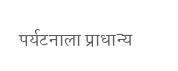पर्यटनाला प्राधान्य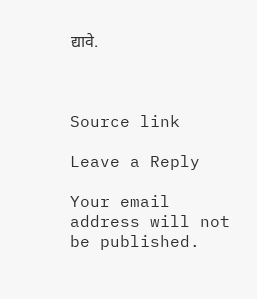द्यावे.



Source link

Leave a Reply

Your email address will not be published.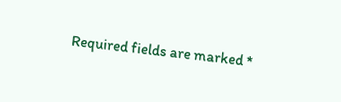Required fields are marked *